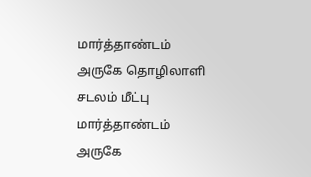மார்த்தாண்டம் அருகே தொழிலாளி சடலம் மீட்பு
மார்த்தாண்டம் அருகே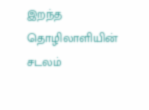இறந்த தொழிலாளியின் சடலம்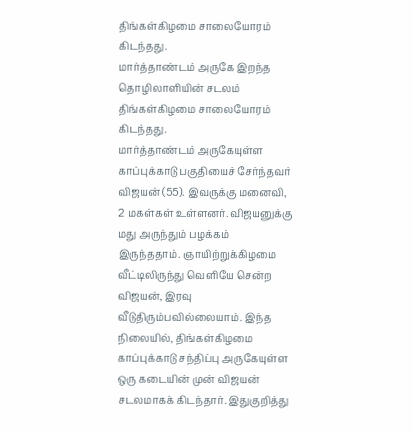திங்கள்கிழமை சாலையோரம் கிடந்தது.
மார்த்தாண்டம் அருகே இறந்த தொழிலாளியின் சடலம் திங்கள்கிழமை சாலையோரம் கிடந்தது.
மார்த்தாண்டம் அருகேயுள்ள காப்புக்காடு பகுதியைச் சேர்ந்தவர் விஜயன் (55). இவருக்கு மனைவி, 2 மகள்கள் உள்ளனர். விஜயனுக்கு மது அருந்தும் பழக்கம் இருந்ததாம். ஞாயிற்றுக்கிழமை வீட்டிலிருந்து வெளியே சென்ற விஜயன், இரவு வீடுதிரும்பவில்லையாம். இந்த நிலையில், திங்கள்கிழமை காப்புக்காடு சந்திப்பு அருகேயுள்ள ஒரு கடையின் முன் விஜயன் சடலமாகக் கிடந்தார். இதுகுறித்து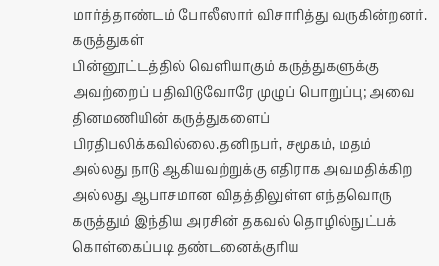மார்த்தாண்டம் போலீஸார் விசாரித்து வருகின்றனர்.
கருத்துகள்
பின்னூட்டத்தில் வெளியாகும் கருத்துகளுக்கு அவற்றைப் பதிவிடுவோரே முழுப் பொறுப்பு; அவை தினமணியின் கருத்துகளைப் பிரதிபலிக்கவில்லை.தனிநபர், சமூகம், மதம் அல்லது நாடு ஆகியவற்றுக்கு எதிராக அவமதிக்கிற அல்லது ஆபாசமான விதத்திலுள்ள எந்தவொரு கருத்தும் இந்திய அரசின் தகவல் தொழில்நுட்பக் கொள்கைப்படி தண்டனைக்குரிய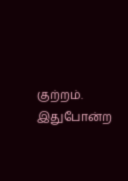குற்றம். இதுபோன்ற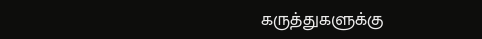கருத்துகளுக்கு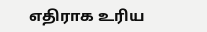எதிராக உரிய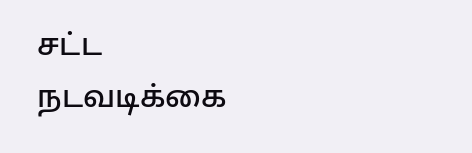சட்ட நடவடிக்கை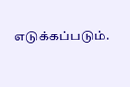எடுக்கப்படும்.